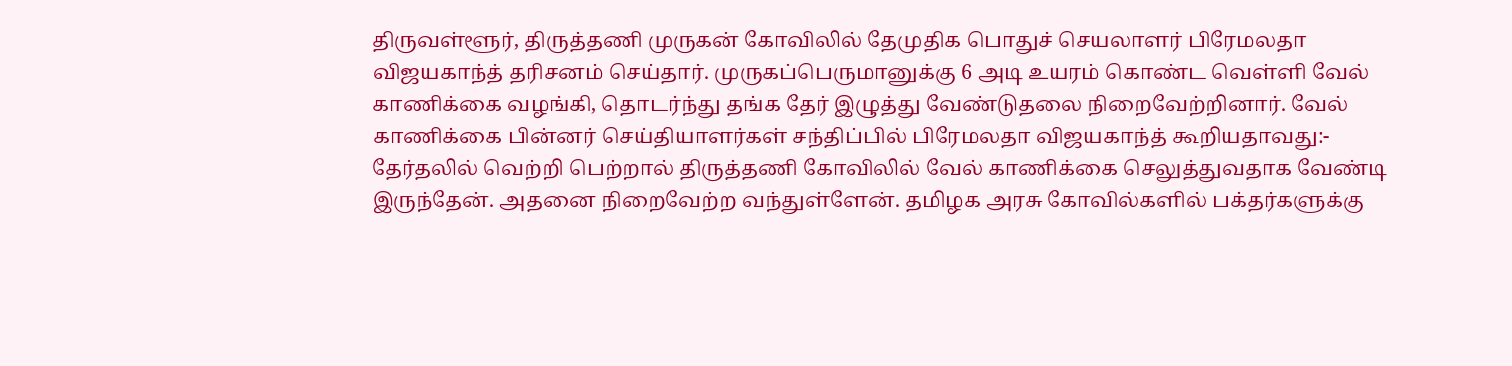திருவள்ளூர், திருத்தணி முருகன் கோவிலில் தேமுதிக பொதுச் செயலாளர் பிரேமலதா விஜயகாந்த் தரிசனம் செய்தார். முருகப்பெருமானுக்கு 6 அடி உயரம் கொண்ட வெள்ளி வேல் காணிக்கை வழங்கி, தொடர்ந்து தங்க தேர் இழுத்து வேண்டுதலை நிறைவேற்றினார். வேல் காணிக்கை பின்னர் செய்தியாளர்கள் சந்திப்பில் பிரேமலதா விஜயகாந்த் கூறியதாவது:- தேர்தலில் வெற்றி பெற்றால் திருத்தணி கோவிலில் வேல் காணிக்கை செலுத்துவதாக வேண்டி இருந்தேன். அதனை நிறைவேற்ற வந்துள்ளேன். தமிழக அரசு கோவில்களில் பக்தர்களுக்கு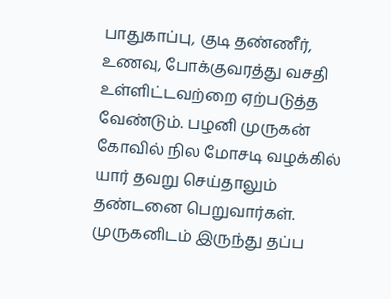பாதுகாப்பு, குடி தண்ணீர், உணவு, போக்குவரத்து வசதி உள்ளிட்டவற்றை ஏற்படுத்த வேண்டும். பழனி முருகன் கோவில் நில மோசடி வழக்கில் யார் தவறு செய்தாலும் தண்டனை பெறுவார்கள். முருகனிடம் இருந்து தப்ப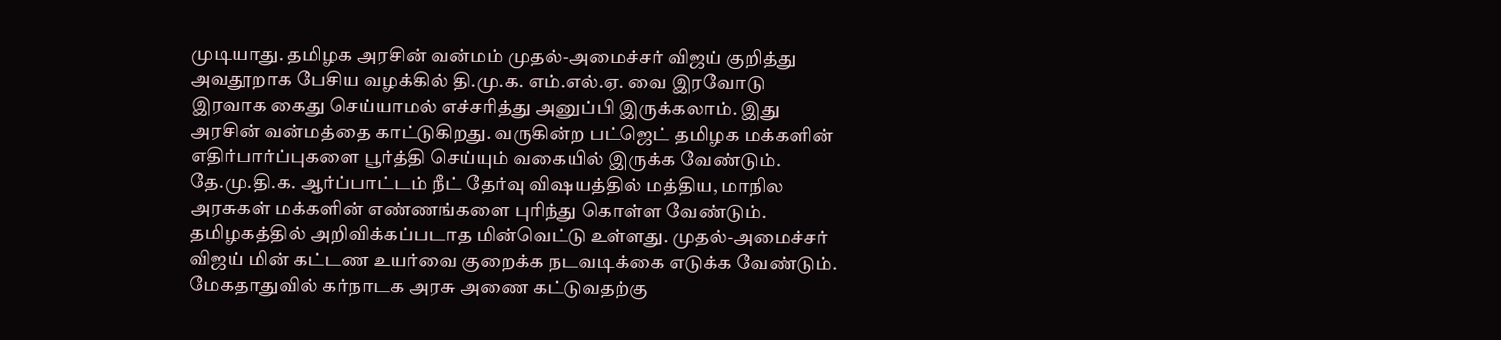முடியாது. தமிழக அரசின் வன்மம் முதல்-அமைச்சர் விஜய் குறித்து அவதூறாக பேசிய வழக்கில் தி.மு.க. எம்.எல்.ஏ. வை இரவோடு இரவாக கைது செய்யாமல் எச்சரித்து அனுப்பி இருக்கலாம். இது அரசின் வன்மத்தை காட்டுகிறது. வருகின்ற பட்ஜெட் தமிழக மக்களின் எதிர்பார்ப்புகளை பூர்த்தி செய்யும் வகையில் இருக்க வேண்டும். தே.மு.தி.க. ஆர்ப்பாட்டம் நீட் தேர்வு விஷயத்தில் மத்திய, மாநில அரசுகள் மக்களின் எண்ணங்களை புரிந்து கொள்ள வேண்டும். தமிழகத்தில் அறிவிக்கப்படாத மின்வெட்டு உள்ளது. முதல்-அமைச்சர் விஜய் மின் கட்டண உயர்வை குறைக்க நடவடிக்கை எடுக்க வேண்டும். மேகதாதுவில் கர்நாடக அரசு அணை கட்டுவதற்கு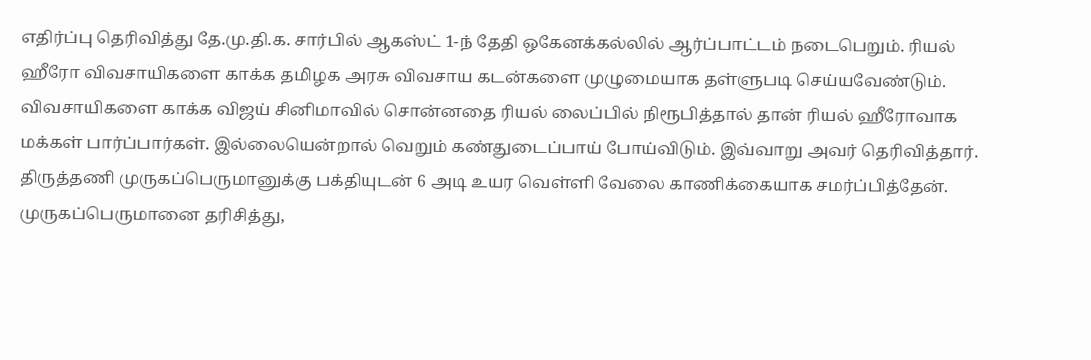எதிர்ப்பு தெரிவித்து தே.மு.தி.க. சார்பில் ஆகஸ்ட் 1-ந் தேதி ஒகேனக்கல்லில் ஆர்ப்பாட்டம் நடைபெறும். ரியல் ஹீரோ விவசாயிகளை காக்க தமிழக அரசு விவசாய கடன்களை முழுமையாக தள்ளுபடி செய்யவேண்டும். விவசாயிகளை காக்க விஜய் சினிமாவில் சொன்னதை ரியல் லைப்பில் நிரூபித்தால் தான் ரியல் ஹீரோவாக மக்கள் பார்ப்பார்கள். இல்லையென்றால் வெறும் கண்துடைப்பாய் போய்விடும். இவ்வாறு அவர் தெரிவித்தார். திருத்தணி முருகப்பெருமானுக்கு பக்தியுடன் 6 அடி உயர வெள்ளி வேலை காணிக்கையாக சமர்ப்பித்தேன். முருகப்பெருமானை தரிசித்து,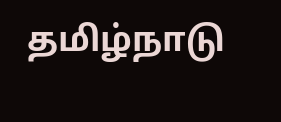தமிழ்நாடு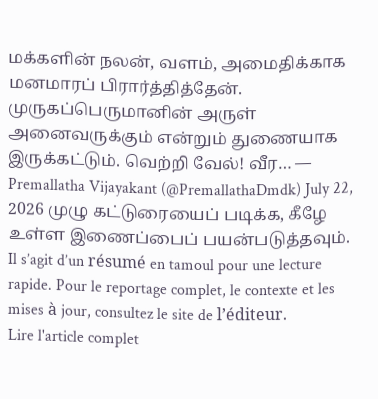மக்களின் நலன், வளம், அமைதிக்காக மனமாரப் பிரார்த்தித்தேன். முருகப்பெருமானின் அருள் அனைவருக்கும் என்றும் துணையாக இருக்கட்டும். வெற்றி வேல்! வீர… — Premallatha Vijayakant (@PremallathaDmdk) July 22, 2026 முழு கட்டுரையைப் படிக்க, கீழே உள்ள இணைப்பைப் பயன்படுத்தவும்.
Il s’agit d’un résumé en tamoul pour une lecture rapide. Pour le reportage complet, le contexte et les mises à jour, consultez le site de l’éditeur.
Lire l'article complet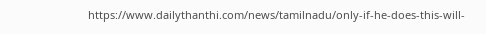https://www.dailythanthi.com/news/tamilnadu/only-if-he-does-this-will-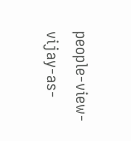people-view-vijay-as-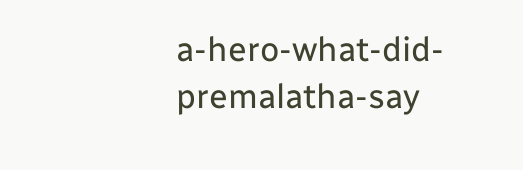a-hero-what-did-premalatha-say